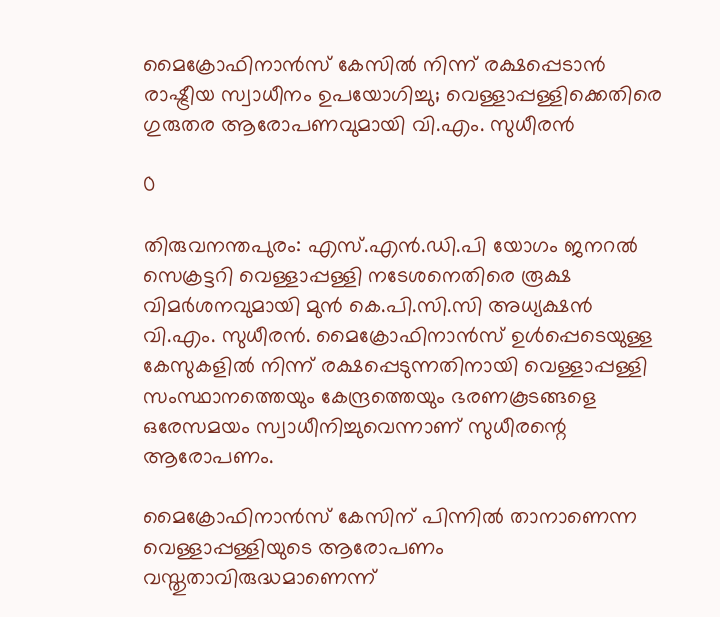മൈക്രോഫിനാൻസ് കേസിൽ നിന്ന് രക്ഷപ്പെടാൻ രാഷ്ട്രീയ സ്വാധീനം ഉപയോഗിച്ചു; വെള്ളാപ്പള്ളിക്കെതിരെ ഗുരുതര ആരോപണവുമായി വി.എം. സുധീരൻ

0

തിരുവനന്തപുരം: എസ്.എൻ.ഡി.പി യോഗം ജനറൽ സെക്രട്ടറി വെള്ളാപ്പള്ളി നടേശനെതിരെ രൂക്ഷ വിമർശനവുമായി മുൻ കെ.പി.സി.സി അധ്യക്ഷൻ വി.എം. സുധീരൻ. മൈക്രോഫിനാൻസ് ഉൾപ്പെടെയുള്ള കേസുകളിൽ നിന്ന് രക്ഷപ്പെടുന്നതിനായി വെള്ളാപ്പള്ളി സംസ്ഥാനത്തെയും കേന്ദ്രത്തെയും ഭരണകൂടങ്ങളെ ഒരേസമയം സ്വാധീനിച്ചുവെന്നാണ് സുധീരന്റെ ആരോപണം.

മൈക്രോഫിനാൻസ് കേസിന് പിന്നിൽ താനാണെന്ന വെള്ളാപ്പള്ളിയുടെ ആരോപണം വസ്തുതാവിരുദ്ധമാണെന്ന്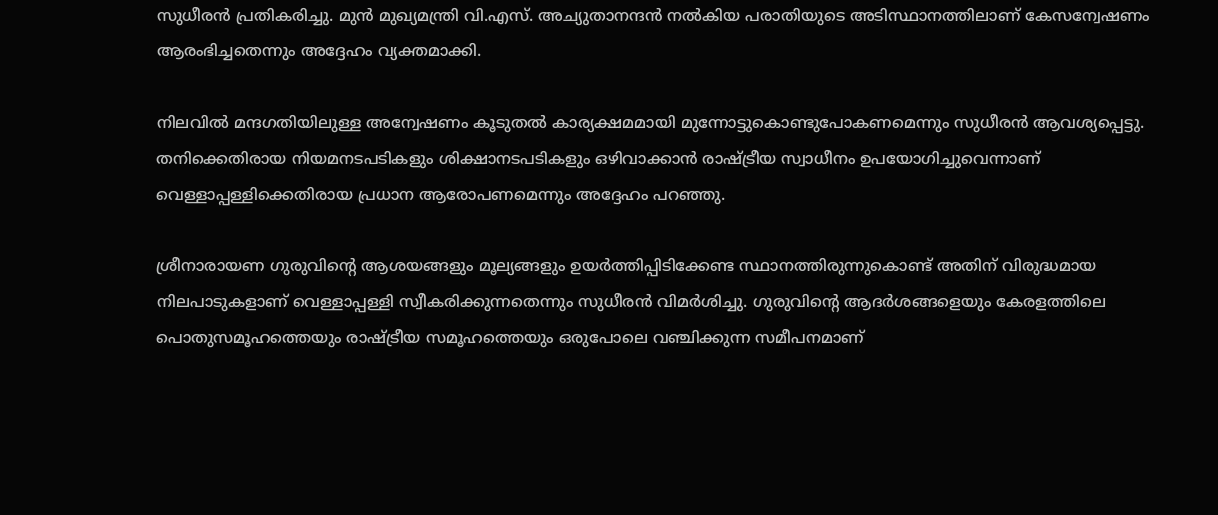സുധീരൻ പ്രതികരിച്ചു. മുൻ മുഖ്യമന്ത്രി വി.എസ്. അച്യുതാനന്ദൻ നൽകിയ പരാതിയുടെ അടിസ്ഥാനത്തിലാണ് കേസന്വേഷണം ആരംഭിച്ചതെന്നും അദ്ദേഹം വ്യക്തമാക്കി.

നിലവിൽ മന്ദഗതിയിലുള്ള അന്വേഷണം കൂടുതൽ കാര്യക്ഷമമായി മുന്നോട്ടുകൊണ്ടുപോകണമെന്നും സുധീരൻ ആവശ്യപ്പെട്ടു. തനിക്കെതിരായ നിയമനടപടികളും ശിക്ഷാനടപടികളും ഒഴിവാക്കാൻ രാഷ്ട്രീയ സ്വാധീനം ഉപയോഗിച്ചുവെന്നാണ് വെള്ളാപ്പള്ളിക്കെതിരായ പ്രധാന ആരോപണമെന്നും അദ്ദേഹം പറഞ്ഞു.

ശ്രീനാരായണ ഗുരുവിന്റെ ആശയങ്ങളും മൂല്യങ്ങളും ഉയർത്തിപ്പിടിക്കേണ്ട സ്ഥാനത്തിരുന്നുകൊണ്ട് അതിന് വിരുദ്ധമായ നിലപാടുകളാണ് വെള്ളാപ്പള്ളി സ്വീകരിക്കുന്നതെന്നും സുധീരൻ വിമർശിച്ചു. ഗുരുവിന്റെ ആദർശങ്ങളെയും കേരളത്തിലെ പൊതുസമൂഹത്തെയും രാഷ്ട്രീയ സമൂഹത്തെയും ഒരുപോലെ വഞ്ചിക്കുന്ന സമീപനമാണ്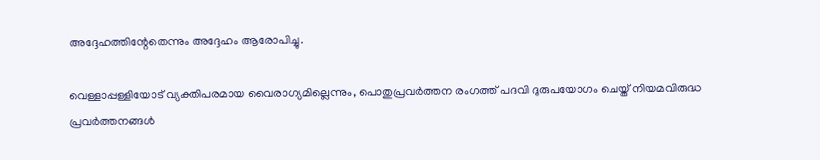അദ്ദേഹത്തിന്റേതെന്നും അദ്ദേഹം ആരോപിച്ചു.

വെള്ളാപ്പള്ളിയോട് വ്യക്തിപരമായ വൈരാഗ്യമില്ലെന്നും, പൊതുപ്രവർത്തന രംഗത്ത് പദവി ദുരുപയോഗം ചെയ്ത് നിയമവിരുദ്ധ പ്രവർത്തനങ്ങൾ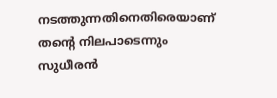നടത്തുന്നതിനെതിരെയാണ് തന്റെ നിലപാടെന്നും സുധീരൻ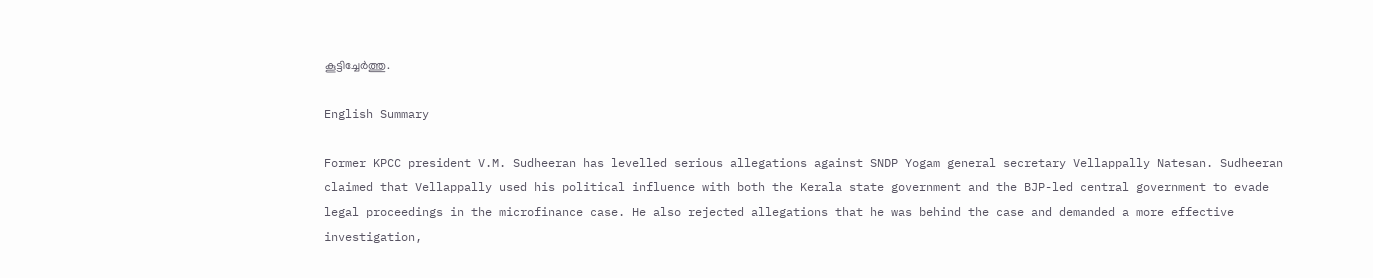കൂട്ടിച്ചേർത്തു.

English Summary

Former KPCC president V.M. Sudheeran has levelled serious allegations against SNDP Yogam general secretary Vellappally Natesan. Sudheeran claimed that Vellappally used his political influence with both the Kerala state government and the BJP-led central government to evade legal proceedings in the microfinance case. He also rejected allegations that he was behind the case and demanded a more effective investigation,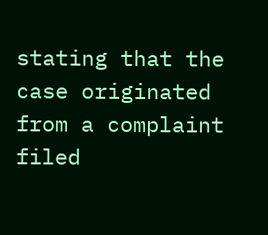stating that the case originated from a complaint filed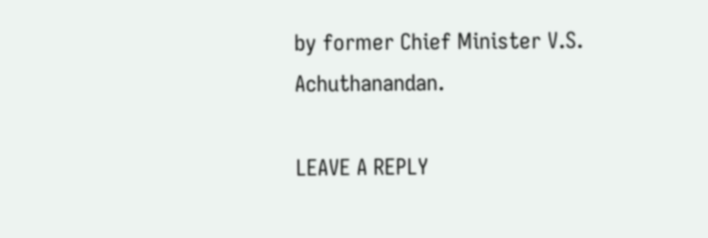by former Chief Minister V.S. Achuthanandan.

LEAVE A REPLY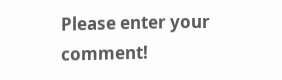Please enter your comment!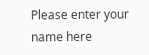Please enter your name here